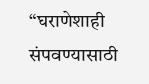“घराणेशाही संपवण्यासाठी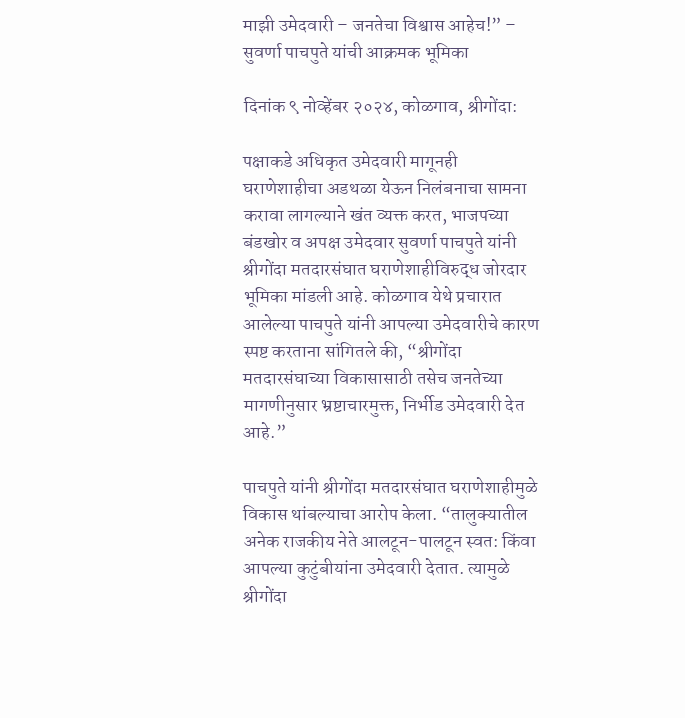माझी उमेदवारी – जनतेचा विश्वास आहेच!” – सुवर्णा पाचपुते यांची आक्रमक भूमिका

दिनांक ९ नोव्हेंबर २०२४, कोळगाव, श्रीगोंदा:

पक्षाकडे अधिकृत उमेदवारी मागूनही घराणेशाहीचा अडथळा येऊन निलंबनाचा सामना करावा लागल्याने खंत व्यक्त करत, भाजपच्या बंडखोर व अपक्ष उमेदवार सुवर्णा पाचपुते यांनी श्रीगोंदा मतदारसंघात घराणेशाहीविरुद्ध जोरदार भूमिका मांडली आहे. कोळगाव येथे प्रचारात आलेल्या पाचपुते यांनी आपल्या उमेदवारीचे कारण स्पष्ट करताना सांगितले की, “श्रीगोंदा मतदारसंघाच्या विकासासाठी तसेच जनतेच्या मागणीनुसार भ्रष्टाचारमुक्त, निर्भीड उमेदवारी देत आहे.”

पाचपुते यांनी श्रीगोंदा मतदारसंघात घराणेशाहीमुळे विकास थांबल्याचा आरोप केला. “तालुक्यातील अनेक राजकीय नेते आलटून-पालटून स्वत: किंवा आपल्या कुटुंबीयांना उमेदवारी देतात. त्यामुळे श्रीगोंदा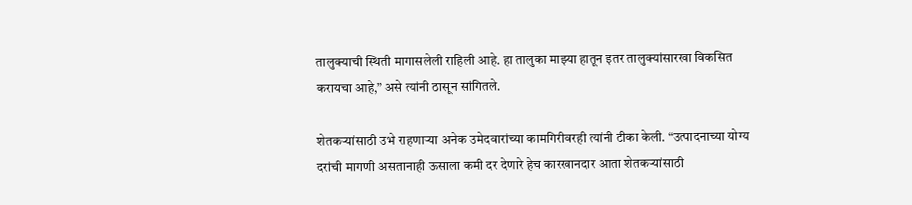तालुक्याची स्थिती मागासलेली राहिली आहे. हा तालुका माझ्या हातून इतर तालुक्यांसारखा विकसित करायचा आहे,” असे त्यांनी ठासून सांगितले.

शेतकऱ्यांसाठी उभे राहणाऱ्या अनेक उमेदवारांच्या कामगिरीवरही त्यांनी टीका केली. “उत्पादनाच्या योग्य दरांची मागणी असतानाही ऊसाला कमी दर देणारे हेच कारखानदार आता शेतकऱ्यांसाठी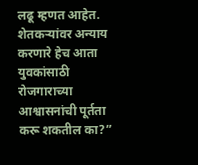लढू म्हणत आहेत. शेतकऱ्यांवर अन्याय करणारे हेच आता युवकांसाठी रोजगाराच्या आश्वासनांची पूर्तता करू शकतील का?”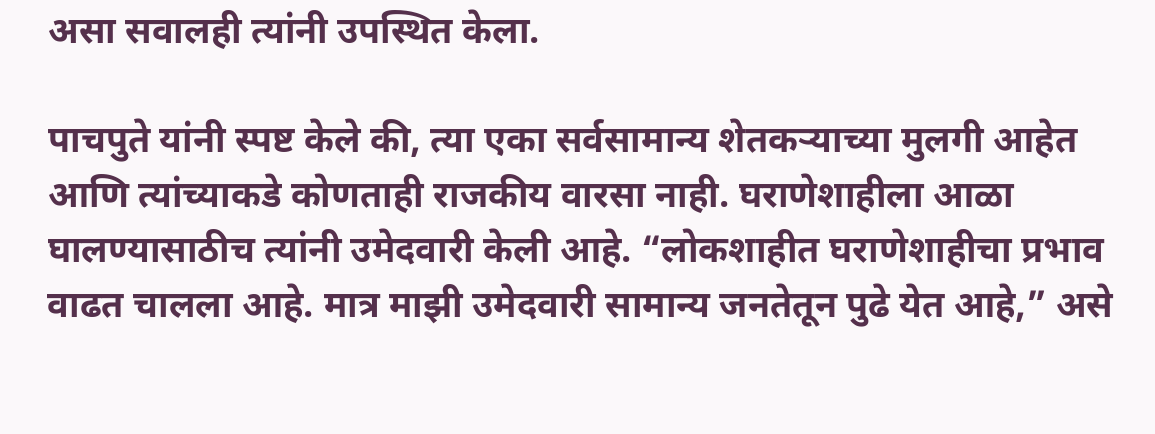असा सवालही त्यांनी उपस्थित केला.

पाचपुते यांनी स्पष्ट केले की, त्या एका सर्वसामान्य शेतकऱ्याच्या मुलगी आहेत आणि त्यांच्याकडे कोणताही राजकीय वारसा नाही. घराणेशाहीला आळा घालण्यासाठीच त्यांनी उमेदवारी केली आहे. “लोकशाहीत घराणेशाहीचा प्रभाव वाढत चालला आहे. मात्र माझी उमेदवारी सामान्य जनतेतून पुढे येत आहे,” असे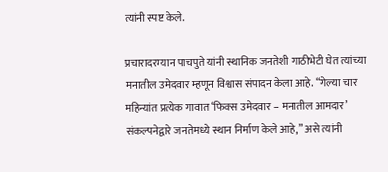त्यांनी स्पष्ट केले.

प्रचारादरम्यान पाचपुते यांनी स्थानिक जनतेशी गाठीभेटी घेत त्यांच्या मनातील उमेदवार म्हणून विश्वास संपादन केला आहे. “गेल्या चार महिन्यांत प्रत्येक गावात ‘फिक्स उमेदवार – मनातील आमदार’ संकल्पनेद्वारे जनतेमध्ये स्थान निर्माण केले आहे,” असे त्यांनी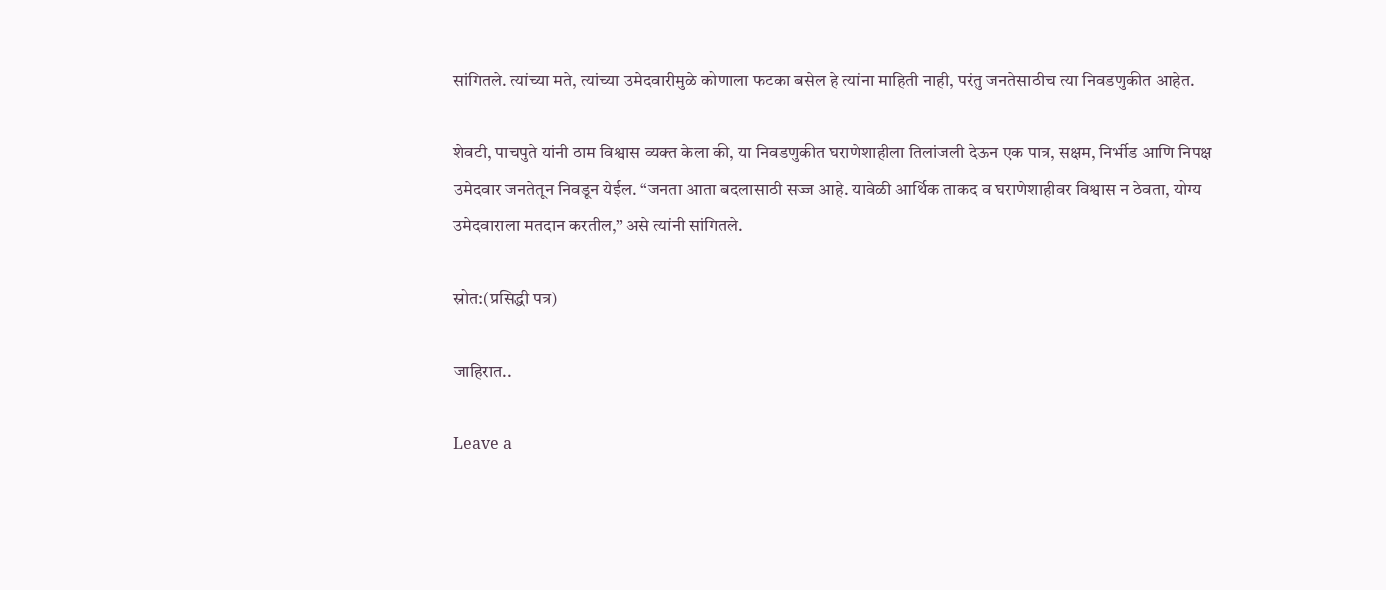सांगितले. त्यांच्या मते, त्यांच्या उमेदवारीमुळे कोणाला फटका बसेल हे त्यांना माहिती नाही, परंतु जनतेसाठीच त्या निवडणुकीत आहेत.

शेवटी, पाचपुते यांनी ठाम विश्वास व्यक्त केला की, या निवडणुकीत घराणेशाहीला तिलांजली देऊन एक पात्र, सक्षम, निर्भीड आणि निपक्ष उमेदवार जनतेतून निवडून येईल. “जनता आता बदलासाठी सज्ज आहे. यावेळी आर्थिक ताकद व घराणेशाहीवर विश्वास न ठेवता, योग्य उमेदवाराला मतदान करतील,” असे त्यांनी सांगितले.

स्रोत:(प्रसिद्धी पत्र)

जाहिरात..

Leave a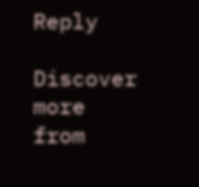Reply

Discover more from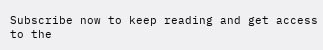Subscribe now to keep reading and get access to the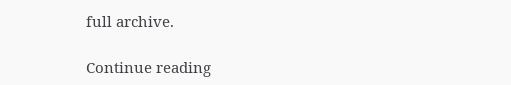full archive.

Continue reading